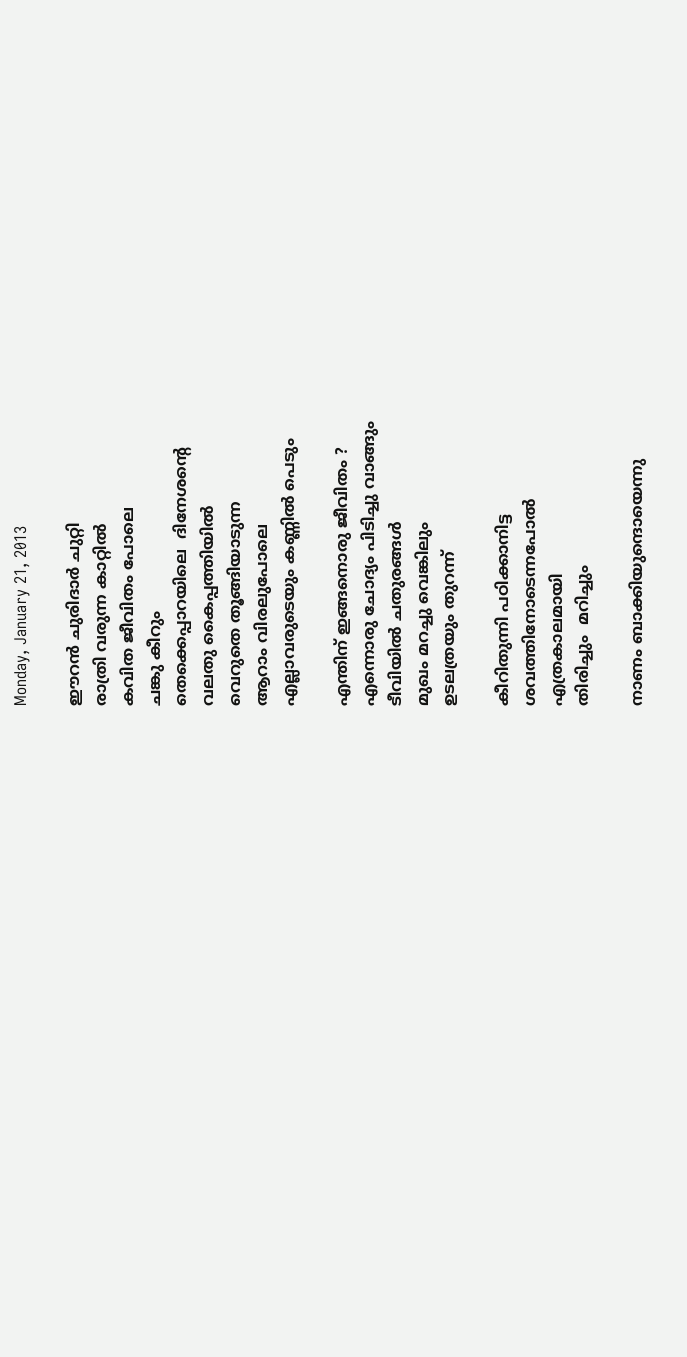Monday, January 21, 2013

ഈറന്‍ ചുരിദാര്‍ ചുറ്റി
രാത്രി വരുന്ന കാറ്റില്‍
കവിത ജീവിതം പോലെ
ചങ്കു കീറും
തെക്കെപ്പാറയിലെ  ദിനേശന്‍റെ
വലതു കൈപ്പത്തിയില്‍
വെറുതെ തൂങ്ങിയാടുന്ന
ആറാം വിരലുപോലെ
എല്ലാവരുടെയും കണ്ണില്‍ പെടും

എന്തിന് ഇങ്ങനൊരു ജീവിതം ?
എന്നൊരു ചോദ്യം പിടിച്ചു വാങ്ങും
ടീവിയില്‍ ചതുരങ്ങള്‍
മുഖം മറച്ചു വെങ്കിലും
ഉടലത്രയും തുറന്ന്

കീറിതുന്നി പഠിക്കാനിട്ട
ശവത്തിനോടെന്നപോല്‍
എത്രകാലമായി
തിരിച്ചും  മറിച്ചും

നാണം ബാക്കിയുന്ദൊയെന്നു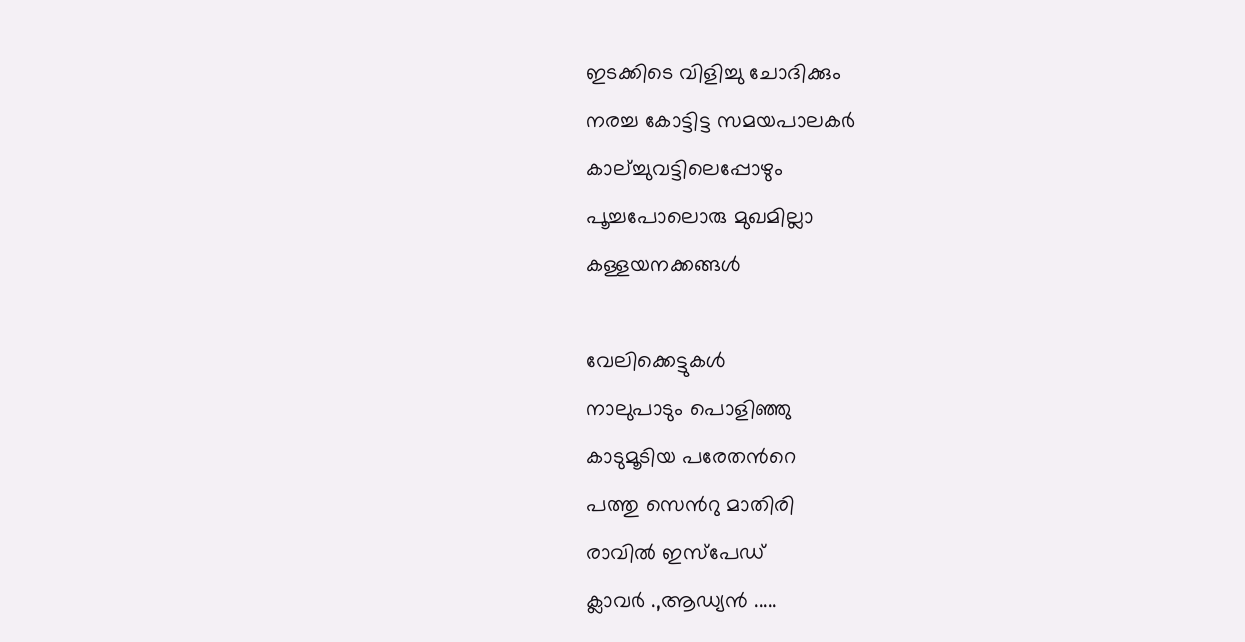ഇടക്കിടെ വിളിച്ചു ചോദിക്കും
നരച്ച കോട്ടിട്ട സമയപാലകര്‍
കാല്ച്ചുവട്ടിലെപ്പോഴും
പൂച്ചപോലൊരു മുഖമില്ലാ
കള്ളയനക്കങ്ങള്‍

വേലിക്കെട്ടുകള്‍
നാലുപാടും പൊളിഞ്ഞു
കാടുമൂടിയ പരേതന്‍റെ
പത്തു സെന്‍റു മാതിരി
രാവില്‍ ഇസ്പേഡ്
ക്ലാവര്‍ .,ആഡ്യന്‍ .....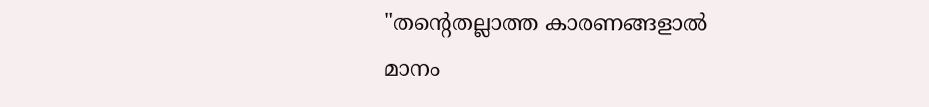"തന്‍റെതല്ലാത്ത കാരണങ്ങളാല്‍
മാനം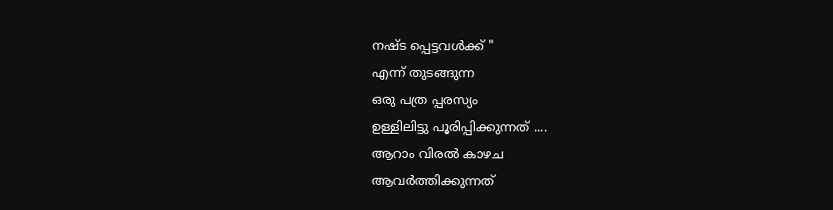നഷ്ട പ്പെട്ടവള്‍ക്ക് "
എന്ന് തുടങ്ങുന്ന
ഒരു പത്ര പ്പരസ്യം
ഉള്ളിലിട്ടു പൂരിപ്പിക്കുന്നത്‌ ....
ആറാം വിരല്‍ കാഴച
ആവര്‍ത്തിക്കുന്നത്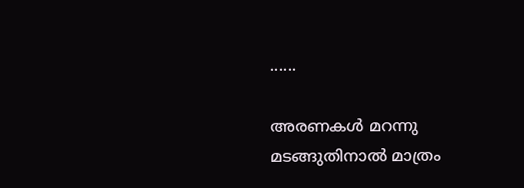......

അരണകള്‍ മറന്നു
മടങ്ങുതിനാല്‍ മാത്രം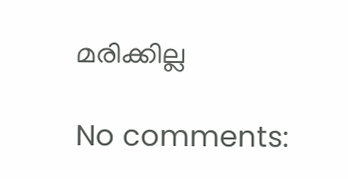മരിക്കില്ല

No comments: